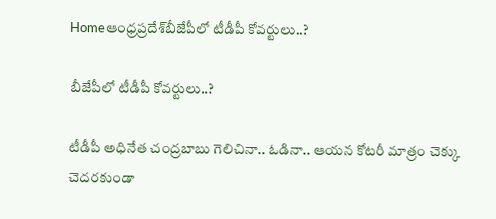Homeఆంధ్రప్రదేశ్‌బీజేపీలో టీడీపీ కోవర్టులు..?

బీజేపీలో టీడీపీ కోవర్టులు..?

టీడీపీ అధినేత చంద్రబాబు గెలిచినా.. ఓడినా.. ఆయన కోటరీ మాత్రం చెక్కు చెదరకుండా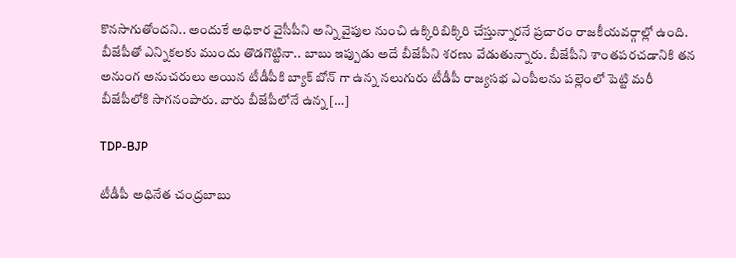కొనసాగుతోందని.. అందుకే అధికార వైసీపీని అన్ని వైపుల నుంచి ఉక్కిరిబిక్కిరి చేస్తున్నారనే ప్రచారం రాజకీయవర్గాల్లో ఉంది. బీజేపీతో ఎన్నికలకు ముందు తొడగొట్టినా.. బాబు ఇప్పుడు అదే బీజేపీని శరణు వేడుతున్నారు. బీజేపీని శాంతపరచడానికి తన అనుంగ అనుచరులు అయిన టీడీపీకి బ్యాక్ బోన్ గా ఉన్న నలుగురు టీడీపీ రాజ్యసభ ఎంపీలను పల్లెంలో పెట్టి మరీ బీజేపీలోకి సాగనంపారు. వారు బీజేపీలోనే ఉన్న […]

TDP-BJP

టీడీపీ అధినేత చంద్రబాబు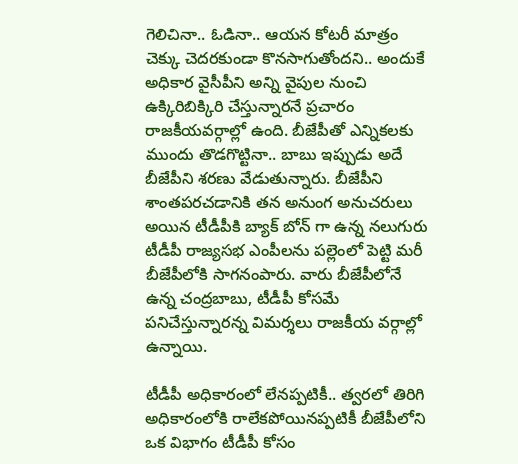గెలిచినా.. ఓడినా.. ఆయన కోటరీ మాత్రం చెక్కు చెదరకుండా కొనసాగుతోందని.. అందుకే అధికార వైసీపీని అన్ని వైపుల నుంచి ఉక్కిరిబిక్కిరి చేస్తున్నారనే ప్రచారం రాజకీయవర్గాల్లో ఉంది. బీజేపీతో ఎన్నికలకు ముందు తొడగొట్టినా.. బాబు ఇప్పుడు అదే బీజేపీని శరణు వేడుతున్నారు. బీజేపీని శాంతపరచడానికి తన అనుంగ అనుచరులు అయిన టీడీపీకి బ్యాక్ బోన్ గా ఉన్న నలుగురు టీడీపీ రాజ్యసభ ఎంపీలను పల్లెంలో పెట్టి మరీ బీజేపీలోకి సాగనంపారు. వారు బీజేపీలోనే ఉన్న చంద్రబాబు, టీడీపీ కోసమే పనిచేస్తున్నారన్న విమర్శలు రాజకీయ వర్గాల్లో ఉన్నాయి.

టీడీపీ అధికారంలో లేనప్పటికీ.. త్వరలో తిరిగి అధికారంలోకి రాలేకపోయినప్పటికీ బీజేపీలోని ఒక విభాగం టీడీపీ కోసం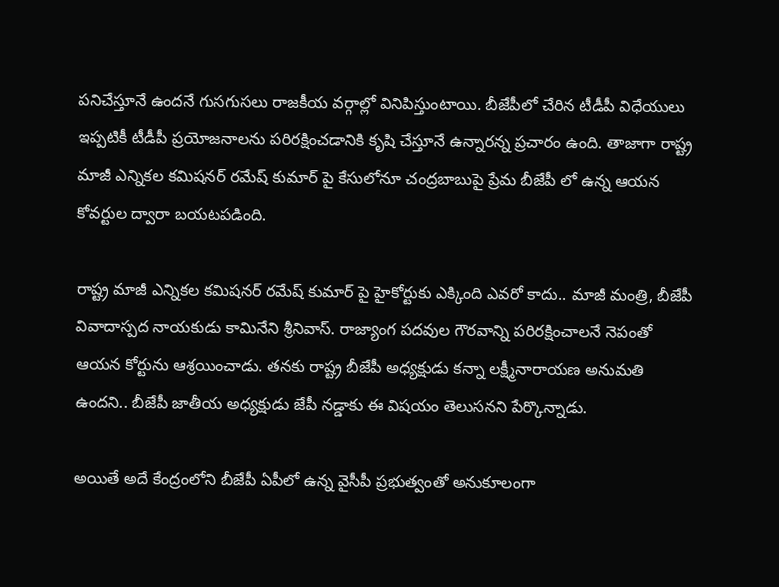పనిచేస్తూనే ఉందనే గుసగుసలు రాజకీయ వర్గాల్లో వినిపిస్తుంటాయి. బీజేపీలో చేరిన టీడీపీ విధేయులు ఇప్పటికీ టీడీపీ ప్రయోజనాలను పరిరక్షించడానికి కృషి చేస్తూనే ఉన్నారన్న ప్రచారం ఉంది. తాజాగా రాష్ట్ర మాజీ ఎన్నికల కమిషనర్ రమేష్ కుమార్ పై కేసులోనూ చంద్రబాబుపై ప్రేమ బీజేపీ లో ఉన్న ఆయన కోవర్టుల ద్వారా బయటపడింది.

రాష్ట్ర మాజీ ఎన్నికల కమిషనర్ రమేష్ కుమార్ పై హైకోర్టుకు ఎక్కింది ఎవరో కాదు.. మాజీ మంత్రి, బీజేపీ వివాదాస్పద నాయకుడు కామినేని శ్రీనివాస్. రాజ్యాంగ పదవుల గౌరవాన్ని పరిరక్షించాలనే నెపంతో ఆయన కోర్టును ఆశ్రయించాడు. తనకు రాష్ట్ర బీజేపీ అధ్యక్షుడు కన్నా లక్ష్మీనారాయణ అనుమతి ఉందని.. బీజేపీ జాతీయ అధ్యక్షుడు జేపీ నడ్డాకు ఈ విషయం తెలుసనని పేర్కొన్నాడు.

అయితే అదే కేంద్రంలోని బీజేపీ ఏపీలో ఉన్న వైసీపీ ప్రభుత్వంతో అనుకూలంగా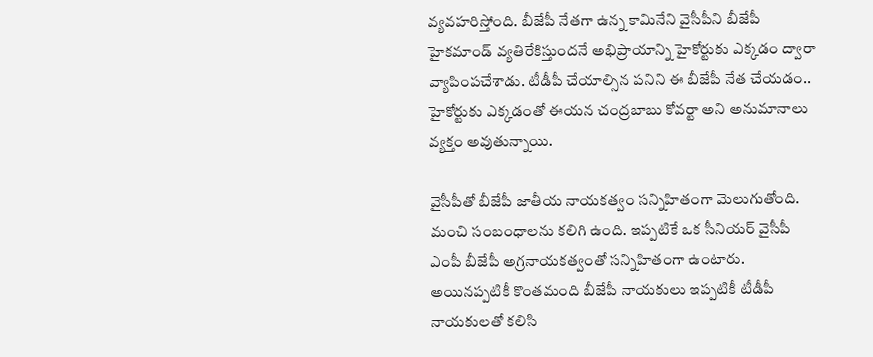వ్యవహరిస్తోంది. బీజేపీ నేతగా ఉన్న కామినేని వైసీపీని బీజేపీ హైకమాండ్ వ్యతిరేకిస్తుందనే అభిప్రాయాన్ని హైకోర్టుకు ఎక్కడం ద్వారా వ్యాపింపచేశాడు. టీడీపీ చేయాల్సిన పనిని ఈ బీజేపీ నేత చేయడం.. హైకోర్టుకు ఎక్కడంతో ఈయన చంద్రబాబు కోవర్టా అని అనుమానాలు వ్యక్తం అవుతున్నాయి.

వైసీపీతో బీజేపీ జాతీయ నాయకత్వం సన్నిహితంగా మెలుగుతోంది. మంచి సంబంధాలను కలిగి ఉంది. ఇప్పటికే ఒక సీనియర్ వైసీపీ ఎంపీ బీజేపీ అగ్రనాయకత్వంతో సన్నిహితంగా ఉంటారు. అయినప్పటికీ కొంతమంది బీజేపీ నాయకులు ఇప్పటికీ టీడీపీ నాయకులతో కలిసి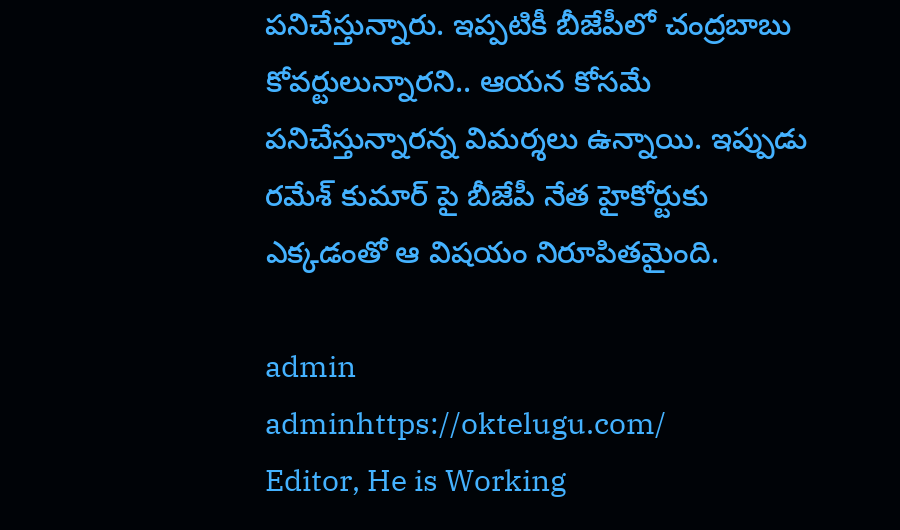పనిచేస్తున్నారు. ఇప్పటికీ బీజేపీలో చంద్రబాబు కోవర్టులున్నారని.. ఆయన కోసమే పనిచేస్తున్నారన్న విమర్శలు ఉన్నాయి. ఇప్పుడు రమేశ్ కుమార్ పై బీజేపీ నేత హైకోర్టుకు ఎక్కడంతో ఆ విషయం నిరూపితమైంది.

admin
adminhttps://oktelugu.com/
Editor, He is Working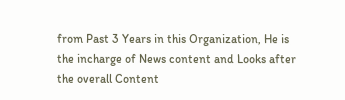from Past 3 Years in this Organization, He is the incharge of News content and Looks after the overall Content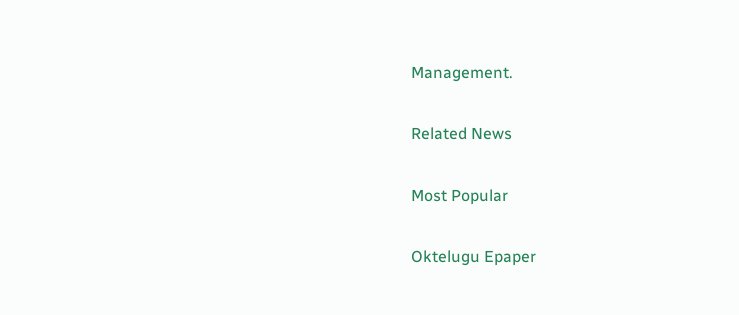Management.

Related News

Most Popular

Oktelugu Epaper